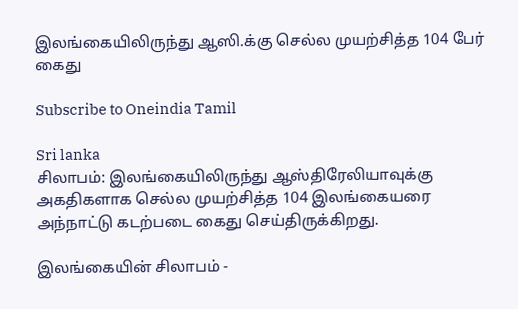இலங்கையிலிருந்து ஆஸி.க்கு செல்ல முயற்சித்த 104 பேர் கைது

Subscribe to Oneindia Tamil

Sri lanka
சிலாபம்: இலங்கையிலிருந்து ஆஸ்திரேலியாவுக்கு அகதிகளாக செல்ல முயற்சித்த 104 இலங்கையரை அந்நாட்டு கடற்படை கைது செய்திருக்கிறது.

இலங்கையின் சிலாபம் -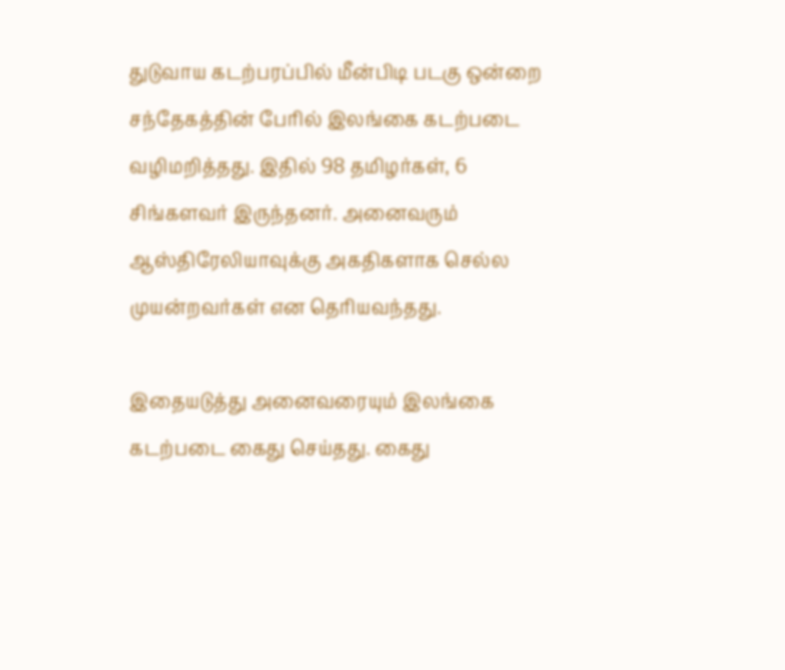துடுவாய கடற்பரப்பில் மீன்பிடி படகு ஒன்றை சந்தேகத்தின் பேரில் இலங்கை கடற்படை வழிமறித்தது. இதில் 98 தமிழர்கள், 6 சிங்களவர் இருந்தனர். அனைவரும் ஆஸ்திரேலியாவுக்கு அகதிகளாக செல்ல முயன்றவர்கள் என தெரியவந்தது.

இதையடுத்து அனைவரையும் இலங்கை கடற்படை கைது செய்தது. கைது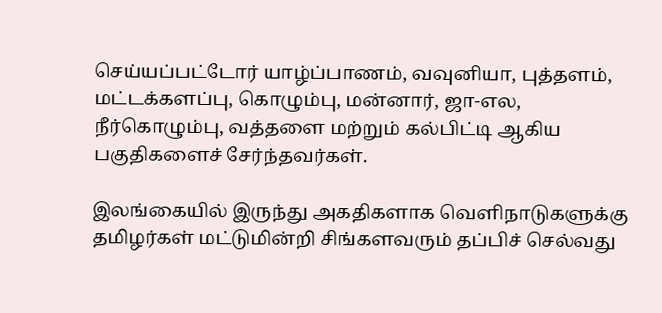செய்யப்பட்டோர் யாழ்ப்பாணம், வவுனியா, புத்தளம், மட்டக்களப்பு, கொழும்பு, மன்னார், ஜா-எல, நீர்கொழும்பு, வத்தளை மற்றும் கல்பிட்டி ஆகிய பகுதிகளைச் சேர்ந்தவர்கள்.

இலங்கையில் இருந்து அகதிகளாக வெளிநாடுகளுக்கு தமிழர்கள் மட்டுமின்றி சிங்களவரும் தப்பிச் செல்வது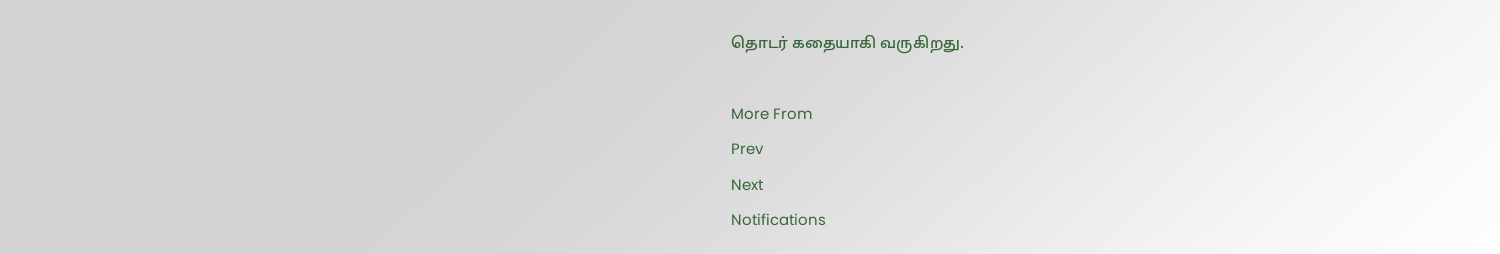தொடர் கதையாகி வருகிறது.

More From
Prev
Next
Notifications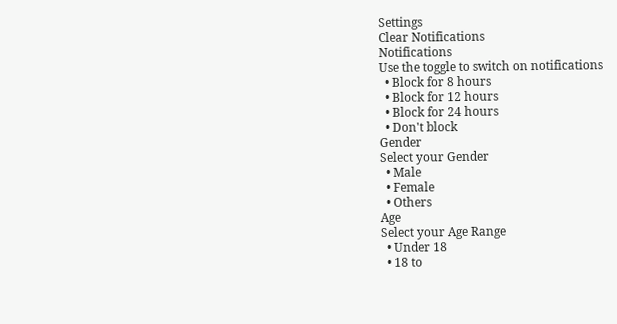Settings
Clear Notifications
Notifications
Use the toggle to switch on notifications
  • Block for 8 hours
  • Block for 12 hours
  • Block for 24 hours
  • Don't block
Gender
Select your Gender
  • Male
  • Female
  • Others
Age
Select your Age Range
  • Under 18
  • 18 to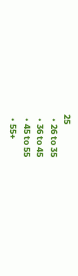25
  • 26 to 35
  • 36 to 45
  • 45 to 55
  • 55+